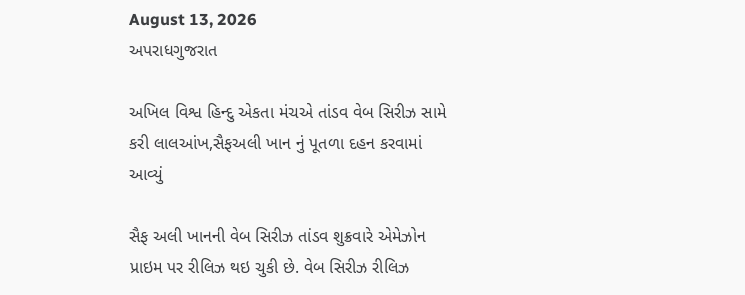August 13, 2026
અપરાધગુજરાત

અખિલ વિશ્વ હિન્દુ એકતા મંચએ તાંડવ વેબ સિરીઝ સામે કરી લાલઆંખ,સૈફઅલી ખાન નું પૂતળા દહન કરવામાં આવ્યું

સૈફ અલી ખાનની વેબ સિરીઝ તાંડવ શુક્રવારે એમેઝોન પ્રાઇમ પર રીલિઝ થઇ ચુકી છે. વેબ સિરીઝ રીલિઝ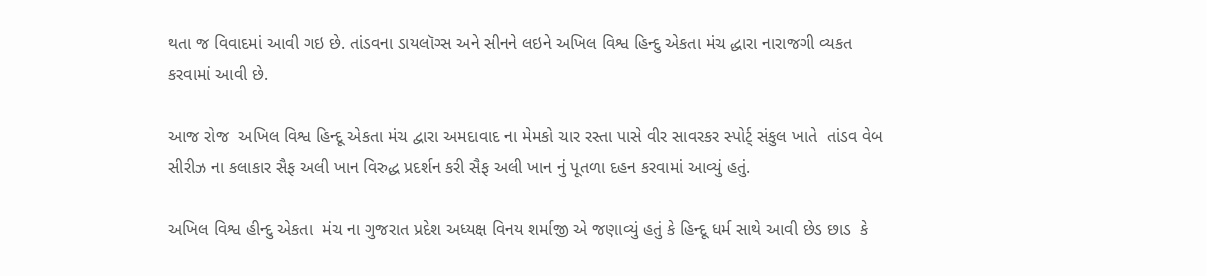થતા જ વિવાદમાં આવી ગઇ છે. તાંડવના ડાયલૉગ્સ અને સીનને લઇને અખિલ વિશ્વ હિન્દુ એકતા મંચ દ્ધારા નારાજગી વ્યકત કરવામાં આવી છે.

આજ રોજ  અખિલ વિશ્વ હિન્દૂ એકતા મંચ દ્વારા અમદાવાદ ના મેમકો ચાર રસ્તા પાસે વીર સાવરકર સ્પોર્ટ્ સંકુલ ખાતે  તાંડવ વેબ સીરીઝ ના કલાકાર સૈફ અલી ખાન વિરુદ્ધ પ્રદર્શન કરી સૈફ અલી ખાન નું પૂતળા દહન કરવામાં આવ્યું હતું.

અખિલ વિશ્વ હીન્દુ એકતા  મંચ ના ગુજરાત પ્રદેશ અધ્યક્ષ વિનય શર્માજી એ જણાવ્યું હતું કે હિન્દૂ ધર્મ સાથે આવી છેડ છાડ  કે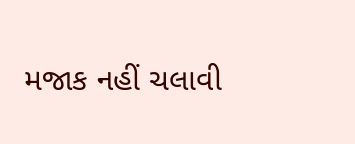મજાક નહીં ચલાવી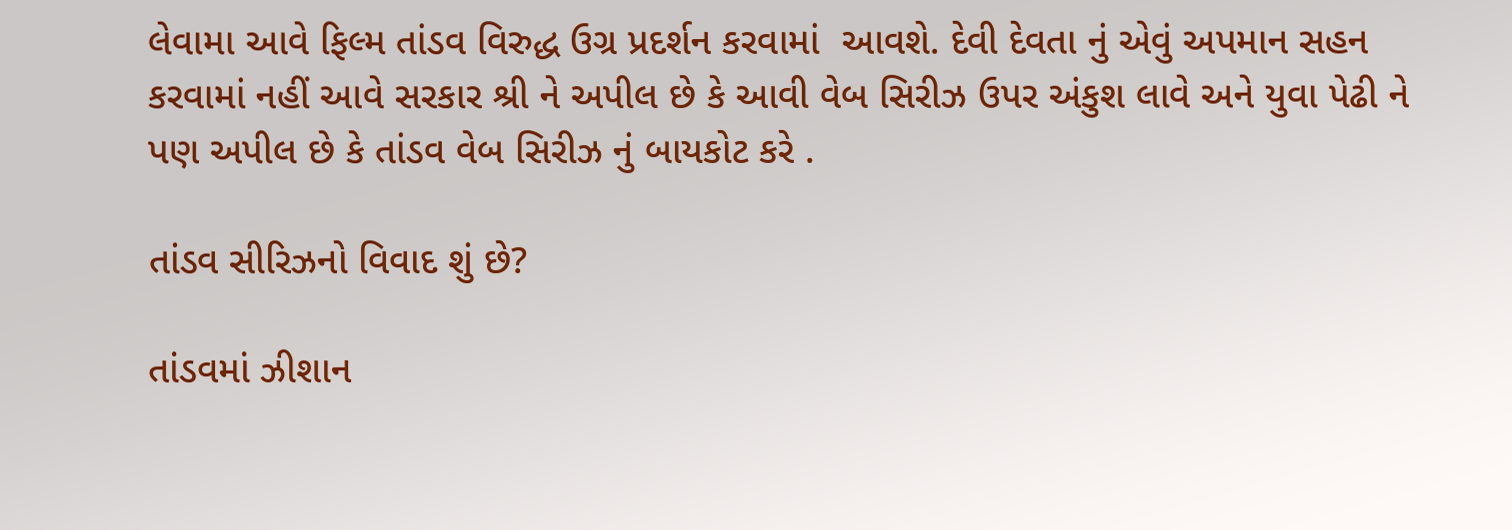લેવામા આવે ફિલ્મ તાંડવ વિરુદ્ધ ઉગ્ર પ્રદર્શન કરવામાં  આવશે. દેવી દેવતા નું એવું અપમાન સહન કરવામાં નહીં આવે સરકાર શ્રી ને અપીલ છે કે આવી વેબ સિરીઝ ઉપર અંકુશ લાવે અને યુવા પેઢી ને પણ અપીલ છે કે તાંડવ વેબ સિરીઝ નું બાયકોટ કરે .

તાંડવ સીરિઝનો વિવાદ શું છે?

તાંડવમાં ઝીશાન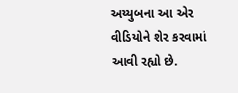અય્યુબના આ એર વીડિયોને શેર કરવામાં આવી રહ્યો છે.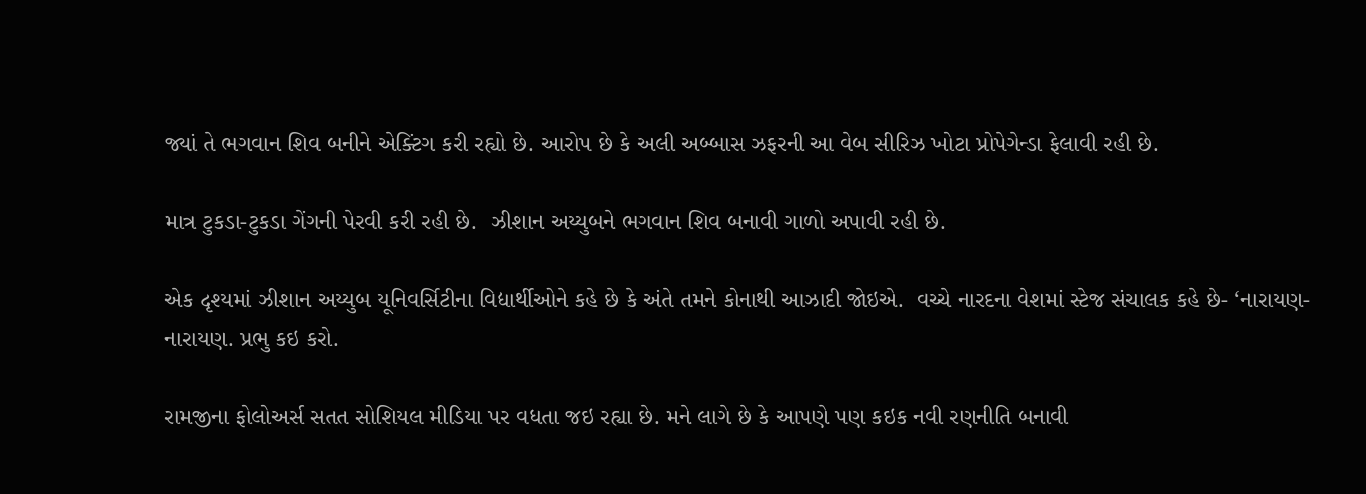જ્યાં તે ભગવાન શિવ બનીને એક્ટિંગ કરી રહ્યો છે. આરોપ છે કે અલી અબ્બાસ ઝફરની આ વેબ સીરિઝ ખોટા પ્રોપેગેન્ડા ફેલાવી રહી છે.

માત્ર ટુકડા-ટુકડા ગેંગની પેરવી કરી રહી છે.  ઝીશાન અય્યુબને ભગવાન શિવ બનાવી ગાળો અપાવી રહી છે.

એક દૃશ્યમાં ઝીશાન અય્યુબ યૂનિવર્સિટીના વિદ્યાર્થીઓને કહે છે કે અંતે તમને કોનાથી આઝાદી જોઇએ.  વચ્ચે નારદના વેશમાં સ્ટેજ સંચાલક કહે છે- ‘નારાયણ-નારાયણ. પ્રભુ કઇ કરો.

રામજીના ફોલોઅર્સ સતત સોશિયલ મીડિયા પર વધતા જઇ રહ્યા છે. મને લાગે છે કે આપણે પણ કઇક નવી રણનીતિ બનાવી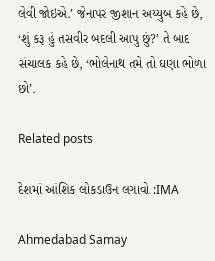લેવી જોઇએ.’ જેનાપર જીશાન અય્યુબ કહે છે, ‘શું કરૂ હું તસવીર બદલી આપુ છું?’ તે બાદ સંચાલક કહે છે, ‘ભોલેનાથ તમે તો ઘણા ભોળા છો’.

Related posts

દેશમાં આંશિક લોકડાઉન લગાવો :IMA

Ahmedabad Samay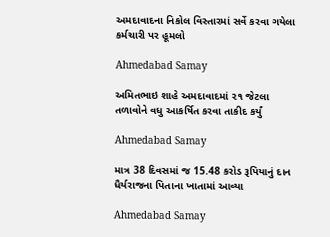અમદાવાદના નિકોલ વિસ્તારમાં સર્વે કરવા ગયેલા કર્મચારી પર હૂમલો

Ahmedabad Samay

અમિતભાઇ શાહે અમદાવાદમાં ૨૧ જેટલા તળાવોને વધુ આકર્ષિત કરવા તાકીદ કર્યું

Ahmedabad Samay

માત્ર 38 દિવસમાં જ 15.48 કરોડ રૂપિયાનું દાન ધૈર્યરાજના પિતાના ખાતામાં આવ્યા

Ahmedabad Samay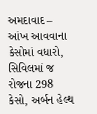અમદાવાદ – આંખ આવવાના કેસોમાં વધારો, સિવિલમાં જ રોજના 298 કેસો, અર્બન હેલ્થ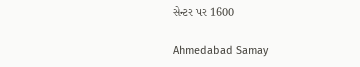સેન્ટર પર 1600

Ahmedabad Samay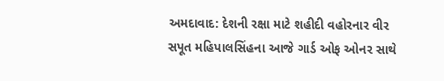અમદાવાદ: દેશની રક્ષા માટે શહીદી વહોરનાર વીર સપૂત મહિપાલસિંહના આજે ગાર્ડ ઓફ ઓનર સાથે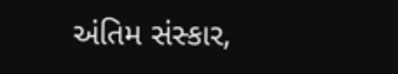અંતિમ સંસ્કાર,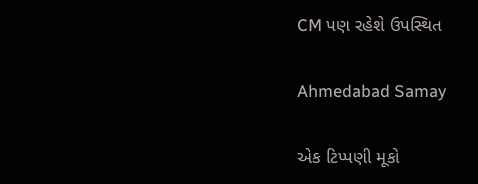CM પણ રહેશે ઉપસ્થિત

Ahmedabad Samay

એક ટિપ્પણી મૂકો